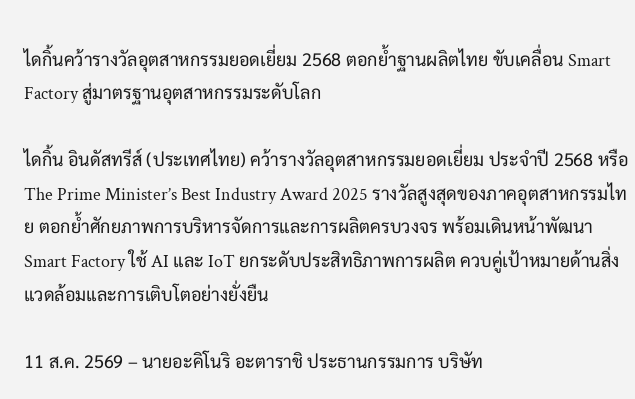ไดกิ้นคว้ารางวัลอุตสาหกรรมยอดเยี่ยม 2568 ตอกย้ำฐานผลิตไทย ขับเคลื่อน Smart Factory สู่มาตรฐานอุตสาหกรรมระดับโลก

ไดกิ้น อินดัสทรีส์ (ประเทศไทย) คว้ารางวัลอุตสาหกรรมยอดเยี่ยม ประจำปี 2568 หรือ The Prime Minister’s Best Industry Award 2025 รางวัลสูงสุดของภาคอุตสาหกรรมไทย ตอกย้ำศักยภาพการบริหารจัดการและการผลิตครบวงจร พร้อมเดินหน้าพัฒนา Smart Factory ใช้ AI และ IoT ยกระดับประสิทธิภาพการผลิต ควบคู่เป้าหมายด้านสิ่งแวดล้อมและการเติบโตอย่างยั่งยืน

11 ส.ค. 2569 – นายอะคิโนริ อะตาราชิ ประธานกรรมการ บริษัท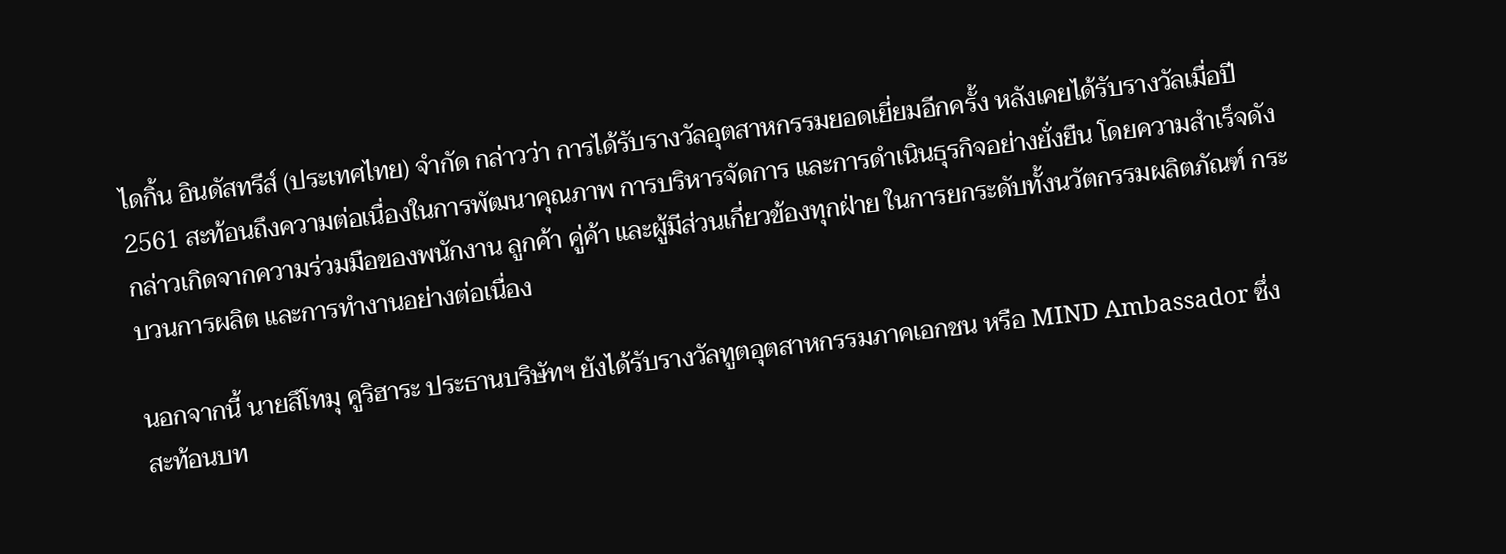ไดกิ้น อินดัสทรีส์ (ประเทศไทย) จำกัด กล่าวว่า การได้รับรางวัลอุตสาหกรรมยอดเยี่ยมอีกครั้ง หลังเคยได้รับรางวัลเมื่อปี 2561 สะท้อนถึงความต่อเนื่องในการพัฒนาคุณภาพ การบริหารจัดการ และการดำเนินธุรกิจอย่างยั่งยืน โดยความสำเร็จดังกล่าวเกิดจากความร่วมมือของพนักงาน ลูกค้า คู่ค้า และผู้มีส่วนเกี่ยวข้องทุกฝ่าย ในการยกระดับทั้งนวัตกรรมผลิตภัณฑ์ กระบวนการผลิต และการทำงานอย่างต่อเนื่อง

นอกจากนี้ นายสึโทมุ คูริฮาระ ประธานบริษัทฯ ยังได้รับรางวัลทูตอุตสาหกรรมภาคเอกชน หรือ MIND Ambassador ซึ่งสะท้อนบท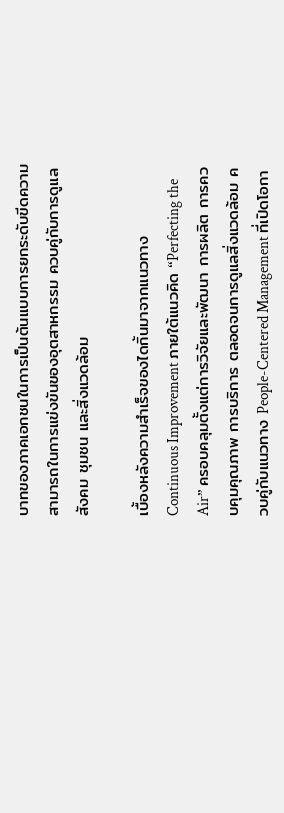บาทของภาคเอกชนในการเป็นต้นแบบการยกระดับขีดความสามารถในการแข่งขันของอุตสาหกรรม ควบคู่กับการดูแลสังคม ชุมชน และสิ่งแวดล้อม

เบื้องหลังความสำเร็จของไดกิ้นมาจากแนวทาง Continuous Improvement ภายใต้แนวคิด “Perfecting the Air” ครอบคลุมตั้งแต่การวิจัยและพัฒนา การผลิต การควบคุมคุณภาพ การบริการ ตลอดจนการดูแลสิ่งแวดล้อม ควบคู่กับแนวทาง People-Centered Management ที่เปิดโอกา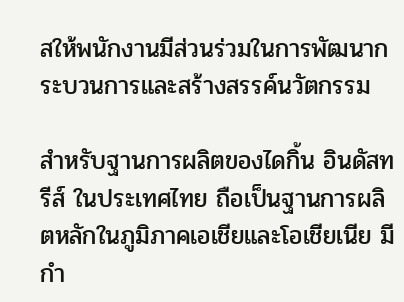สให้พนักงานมีส่วนร่วมในการพัฒนากระบวนการและสร้างสรรค์นวัตกรรม

สำหรับฐานการผลิตของไดกิ้น อินดัสทรีส์ ในประเทศไทย ถือเป็นฐานการผลิตหลักในภูมิภาคเอเชียและโอเชียเนีย มีกำ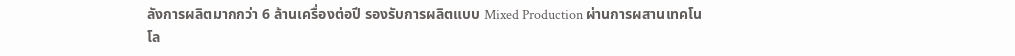ลังการผลิตมากกว่า 6 ล้านเครื่องต่อปี รองรับการผลิตแบบ Mixed Production ผ่านการผสานเทคโนโล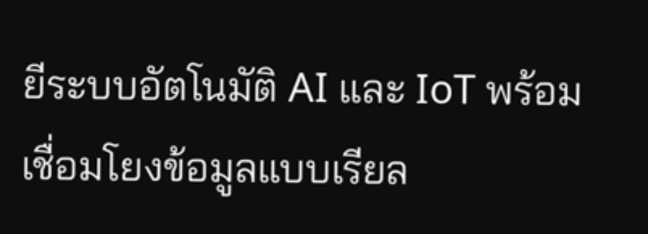ยีระบบอัตโนมัติ AI และ IoT พร้อมเชื่อมโยงข้อมูลแบบเรียล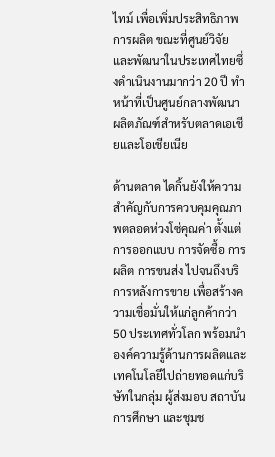ไทม์ เพื่อเพิ่มประสิทธิภาพการผลิต ขณะที่ศูนย์วิจัยและพัฒนาในประเทศไทยซึ่งดำเนินงานมากว่า 20 ปี ทำหน้าที่เป็นศูนย์กลางพัฒนาผลิตภัณฑ์สำหรับตลาดเอเชียและโอเชียเนีย

ด้านตลาด ไดกิ้นยังให้ความสำคัญกับการควบคุมคุณภาพตลอดห่วงโซ่คุณค่า ตั้งแต่การออกแบบ การจัดซื้อ การผลิต การขนส่ง ไปจนถึงบริการหลังการขาย เพื่อสร้างความเชื่อมั่นให้แก่ลูกค้ากว่า 50 ประเทศทั่วโลก พร้อมนำองค์ความรู้ด้านการผลิตและเทคโนโลยีไปถ่ายทอดแก่บริษัทในกลุ่ม ผู้ส่งมอบ สถาบันการศึกษา และชุมช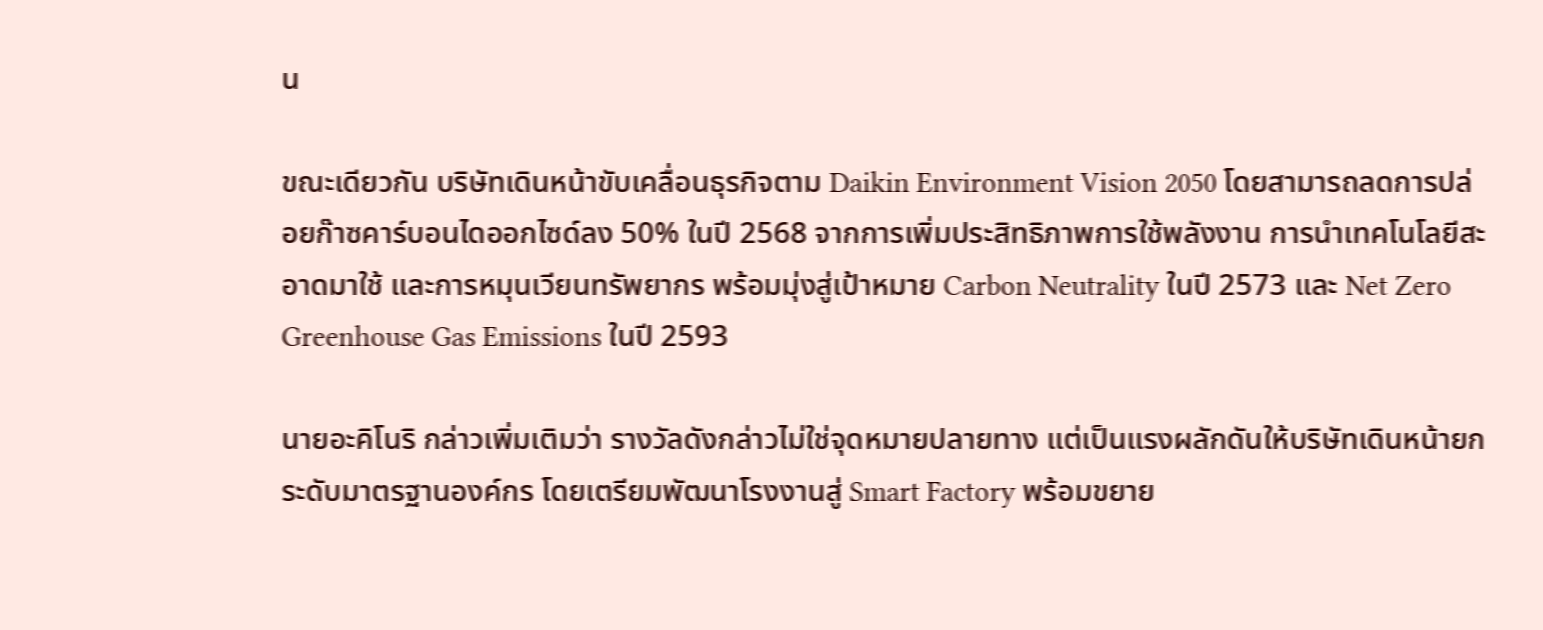น

ขณะเดียวกัน บริษัทเดินหน้าขับเคลื่อนธุรกิจตาม Daikin Environment Vision 2050 โดยสามารถลดการปล่อยก๊าซคาร์บอนไดออกไซด์ลง 50% ในปี 2568 จากการเพิ่มประสิทธิภาพการใช้พลังงาน การนำเทคโนโลยีสะอาดมาใช้ และการหมุนเวียนทรัพยากร พร้อมมุ่งสู่เป้าหมาย Carbon Neutrality ในปี 2573 และ Net Zero Greenhouse Gas Emissions ในปี 2593

นายอะคิโนริ กล่าวเพิ่มเติมว่า รางวัลดังกล่าวไม่ใช่จุดหมายปลายทาง แต่เป็นแรงผลักดันให้บริษัทเดินหน้ายกระดับมาตรฐานองค์กร โดยเตรียมพัฒนาโรงงานสู่ Smart Factory พร้อมขยาย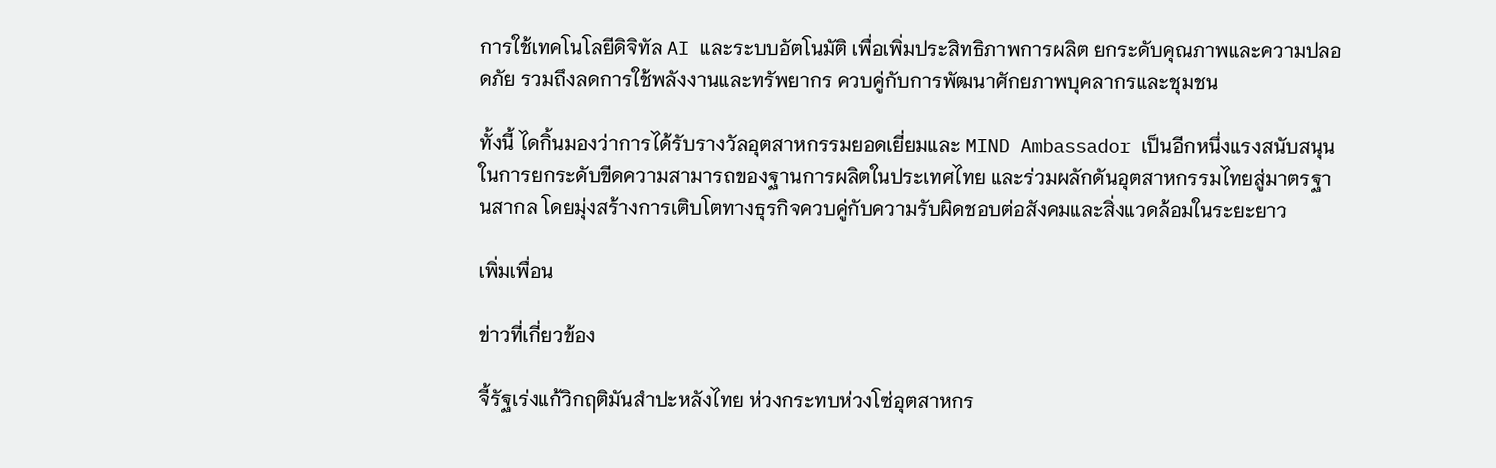การใช้เทคโนโลยีดิจิทัล AI และระบบอัตโนมัติ เพื่อเพิ่มประสิทธิภาพการผลิต ยกระดับคุณภาพและความปลอดภัย รวมถึงลดการใช้พลังงานและทรัพยากร ควบคู่กับการพัฒนาศักยภาพบุคลากรและชุมชน

ทั้งนี้ ไดกิ้นมองว่าการได้รับรางวัลอุตสาหกรรมยอดเยี่ยมและ MIND Ambassador เป็นอีกหนึ่งแรงสนับสนุนในการยกระดับขีดความสามารถของฐานการผลิตในประเทศไทย และร่วมผลักดันอุตสาหกรรมไทยสู่มาตรฐานสากล โดยมุ่งสร้างการเติบโตทางธุรกิจควบคู่กับความรับผิดชอบต่อสังคมและสิ่งแวดล้อมในระยะยาว

เพิ่มเพื่อน

ข่าวที่เกี่ยวข้อง

จี้รัฐเร่งแก้วิกฤติมันสำปะหลังไทย ห่วงกระทบห่วงโซ่อุตสาหกร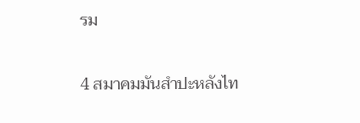รม

4 สมาคมมันสำปะหลังไท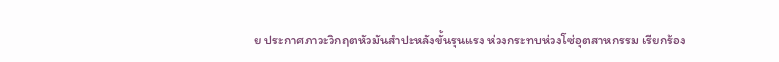ย ประกาศภาวะวิกฤตหัวมันสำปะหลังขั้นรุนแรง ห่วงกระทบห่วงโซ่อุตสาหกรรม เรียกร้อง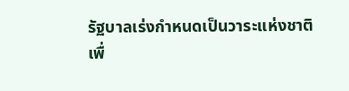รัฐบาลเร่งกำหนดเป็นวาระแห่งชาติ เพื่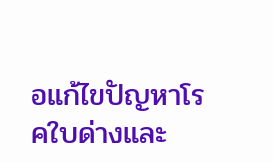อแก้ไขปัญหาโรคใบด่างและ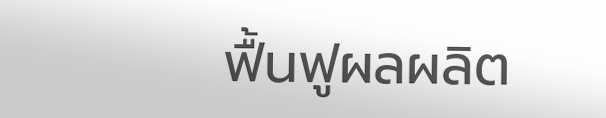ฟื้นฟูผลผลิต